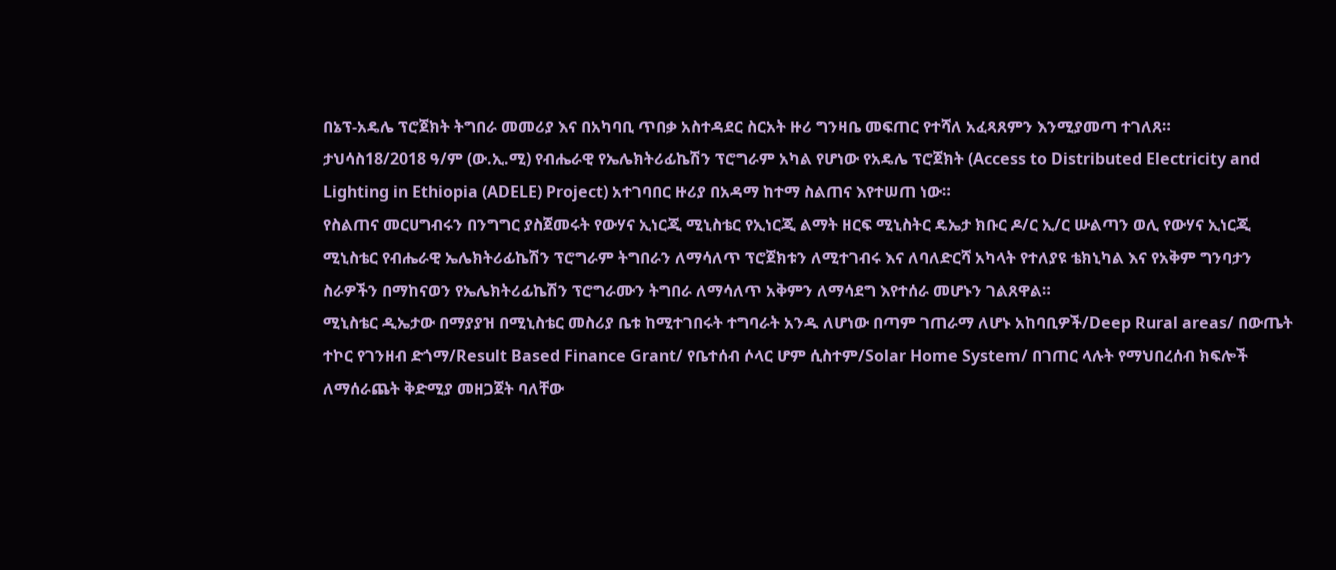በኔፕ-አዴሌ ፕሮጀክት ትግበራ መመሪያ እና በአካባቢ ጥበቃ አስተዳደር ስርአት ዙሪ ግንዛቤ መፍጠር የተሻለ አፈጻጸምን እንሚያመጣ ተገለጸ።
ታህሳስ18/2018 ዓ/ም (ው.ኢ.ሚ) የብሔራዊ የኤሌክትሪፊኬሽን ፕሮግራም አካል የሆነው የአዴሌ ፕሮጀክት (Access to Distributed Electricity and Lighting in Ethiopia (ADELE) Project) አተገባበር ዙሪያ በአዳማ ከተማ ስልጠና እየተሠጠ ነው።
የስልጠና መርሀግብሩን በንግግር ያስጀመሩት የውሃና ኢነርጂ ሚኒስቴር የኢነርጂ ልማት ዘርፍ ሚኒስትር ዴኤታ ክቡር ዶ/ር ኢ/ር ሡልጣን ወሊ የውሃና ኢነርጂ ሚኒስቴር የብሔራዊ ኤሌክትሪፊኬሽን ፕሮግራም ትግበራን ለማሳለጥ ፕሮጀክቱን ለሚተገብሩ እና ለባለድርሻ አካላት የተለያዩ ቴክኒካል እና የአቅም ግንባታን ስራዎችን በማከናወን የኤሌክትሪፊኬሽን ፕሮግራሙን ትግበራ ለማሳለጥ አቅምን ለማሳደግ እየተሰራ መሆኑን ገልጸዋል።
ሚኒስቴር ዲኤታው በማያያዝ በሚኒስቴር መስሪያ ቤቱ ከሚተገበሩት ተግባራት አንዱ ለሆነው በጣም ገጠራማ ለሆኑ አከባቢዎች/Deep Rural areas/ በውጤት ተኮር የገንዘብ ድጎማ/Result Based Finance Grant/ የቤተሰብ ሶላር ሆም ሲስተም/Solar Home System/ በገጠር ላሉት የማህበረሰብ ክፍሎች ለማሰራጨት ቅድሚያ መዘጋጀት ባለቸው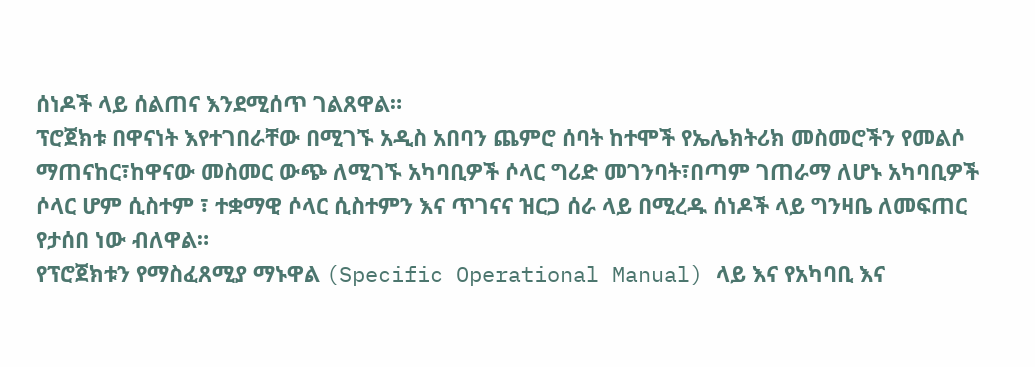ሰነዶች ላይ ሰልጠና እንደሚሰጥ ገልጸዋል።
ፕሮጀክቱ በዋናነት እየተገበራቸው በሚገኙ አዲስ አበባን ጨምሮ ሰባት ከተሞች የኤሌክትሪክ መስመሮችን የመልሶ ማጠናከር፣ከዋናው መስመር ውጭ ለሚገኙ አካባቢዎች ሶላር ግሪድ መገንባት፣በጣም ገጠራማ ለሆኑ አካባቢዎች ሶላር ሆም ሲስተም ፣ ተቋማዊ ሶላር ሲስተምን እና ጥገናና ዝርጋ ሰራ ላይ በሚረዱ ሰነዶች ላይ ግንዛቤ ለመፍጠር የታሰበ ነው ብለዋል።
የፕሮጀክቱን የማስፈጸሚያ ማኑዋል (Specific Operational Manual) ላይ እና የአካባቢ እና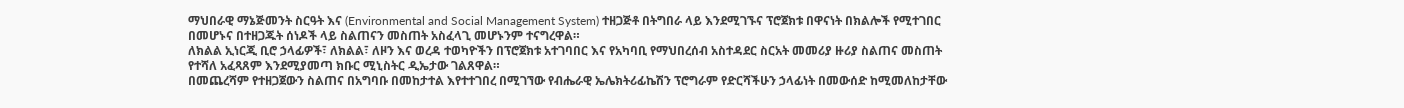ማህበራዊ ማኔጅመንት ስርዓት እና (Environmental and Social Management System) ተዘጋጅቶ በትግበራ ላይ እንደሚገኙና ፕሮጀክቱ በዋናነት በክልሎች የሚተገበር በመሆኑና በተዘጋጁት ሰነዶች ላይ ስልጠናን መስጠት አስፈላጊ መሆኑንም ተናግረዋል።
ለክልል ኢነርጂ ቢሮ ኃላፊዎች፣ ለክልል፣ ለዞን እና ወረዳ ተወካዮችን በፕሮጀክቱ አተገባበር እና የአካባቢ የማህበረሰብ አስተዳደር ስርአት መመሪያ ዙሪያ ስልጠና መስጠት የተሻለ አፈጻጸም እንደሚያመጣ ክቡር ሚኒስትር ዲኤታው ገልጸዋል።
በመጨረሻም የተዘጋጀውን ስልጠና በአግባቡ በመከታተል እየተተገበረ በሚገኘው የብሔራዊ ኤሌክትሪፊኬሽን ፕሮግራም የድርሻችሁን ኃላፊነት በመውሰድ ከሚመለከታቸው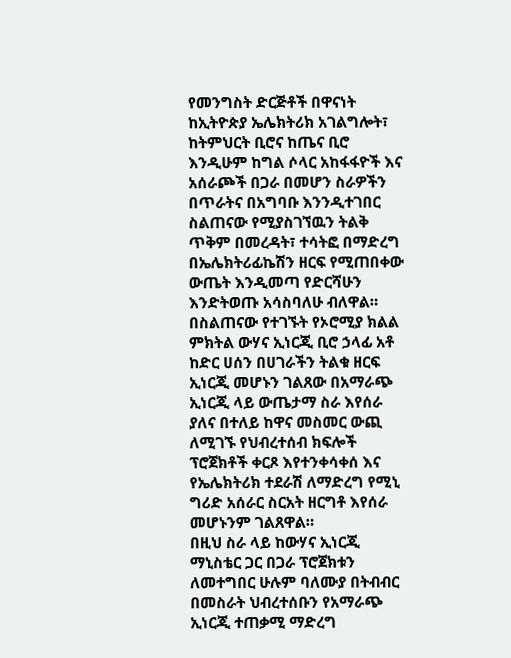የመንግስት ድርጅቶች በዋናነት ከኢትዮጵያ ኤሌክትሪክ አገልግሎት፣ ከትምህርት ቢሮና ከጤና ቢሮ እንዲሁም ከግል ሶላር አከፋፋዮች እና አሰራጮች በጋራ በመሆን ስራዎችን በጥራትና በአግባቡ እንንዲተገበር ስልጠናው የሚያስገኘዉን ትልቅ ጥቅም በመረዳት፣ ተሳትፎ በማድረግ በኤሌክትሪፊኬሽን ዘርፍ የሚጠበቀው ውጤት እንዲመጣ የድርሻሁን እንድትወጡ አሳስባለሁ ብለዋል።
በስልጠናው የተገኙት የኦሮሚያ ክልል ምክትል ውሃና ኢነርጂ ቢሮ ኃላፊ አቶ ከድር ሀሰን በሀገራችን ትልቁ ዘርፍ ኢነርጂ መሆኑን ገልጸው በአማራጭ ኢነርጂ ላይ ውጤታማ ስራ እየሰራ ያለና በተለይ ከዋና መስመር ውጪ ለሚገኙ የህብረተሰብ ክፍሎች ፕሮጀክቶች ቀርጾ እየተንቀሳቀሰ እና የኤሌክትሪክ ተደራሽ ለማድረግ የሚኒ ግሪድ አሰራር ስርአት ዘርግቶ እየሰራ መሆኑንም ገልጸዋል።
በዚህ ስራ ላይ ከውሃና ኢነርጂ ማኒስቴር ጋር በጋራ ፕሮጀክቱን ለመተግበር ሁሉም ባለሙያ በትብብር በመስራት ህብረተሰቡን የአማራጭ ኢነርጂ ተጠቃሚ ማድረግ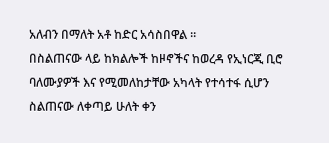አለብን በማለት አቶ ከድር አሳስበዋል ።
በስልጠናው ላይ ከክልሎች ከዞኖችና ከወረዳ የኢነርጂ ቢሮ ባለሙያዎች እና የሚመለከታቸው አካላት የተሳተፋ ሲሆን ስልጠናው ለቀጣይ ሁለት ቀን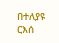በተለያዩ ርእሰ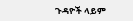ጉዳዮች ላይም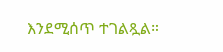እንደሚሰጥ ተገልጿል።